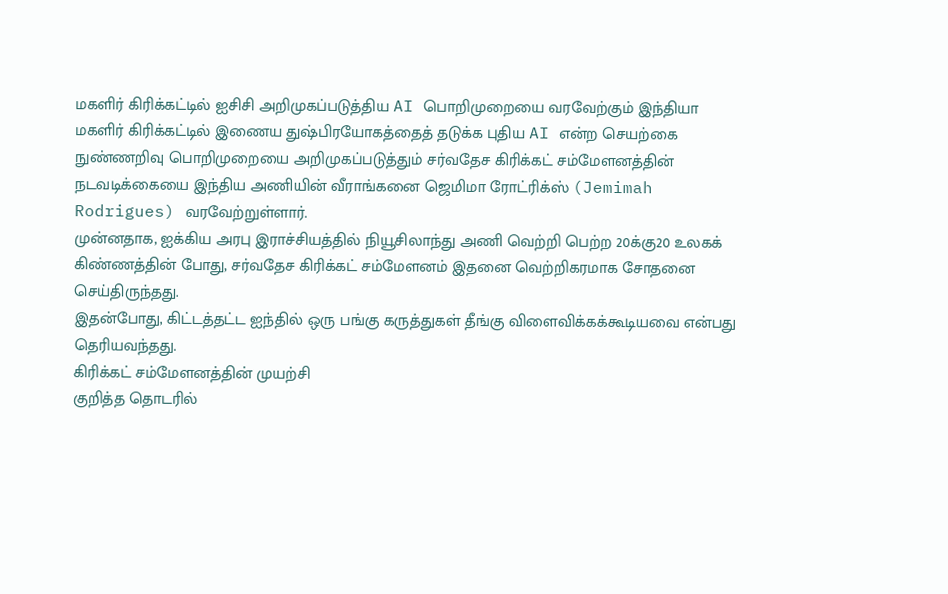மகளிர் கிரிக்கட்டில் ஐசிசி அறிமுகப்படுத்திய AI பொறிமுறையை வரவேற்கும் இந்தியா
மகளிர் கிரிக்கட்டில் இணைய துஷ்பிரயோகத்தைத் தடுக்க புதிய AI என்ற செயற்கை நுண்ணறிவு பொறிமுறையை அறிமுகப்படுத்தும் சர்வதேச கிரிக்கட் சம்மேளனத்தின் நடவடிக்கையை இந்திய அணியின் வீராங்கனை ஜெமிமா ரோட்ரிக்ஸ் (Jemimah Rodrigues) வரவேற்றுள்ளார்.
முன்னதாக, ஐக்கிய அரபு இராச்சியத்தில் நியூசிலாந்து அணி வெற்றி பெற்ற 20க்கு20 உலகக் கிண்ணத்தின் போது, சர்வதேச கிரிக்கட் சம்மேளனம் இதனை வெற்றிகரமாக சோதனை செய்திருந்தது.
இதன்போது, கிட்டத்தட்ட ஐந்தில் ஒரு பங்கு கருத்துகள் தீங்கு விளைவிக்கக்கூடியவை என்பது தெரியவந்தது.
கிரிக்கட் சம்மேளனத்தின் முயற்சி
குறித்த தொடரில்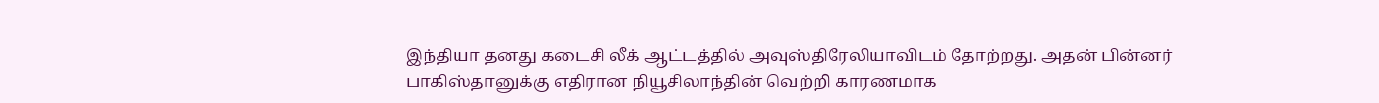இந்தியா தனது கடைசி லீக் ஆட்டத்தில் அவுஸ்திரேலியாவிடம் தோற்றது. அதன் பின்னர் பாகிஸ்தானுக்கு எதிரான நியூசிலாந்தின் வெற்றி காரணமாக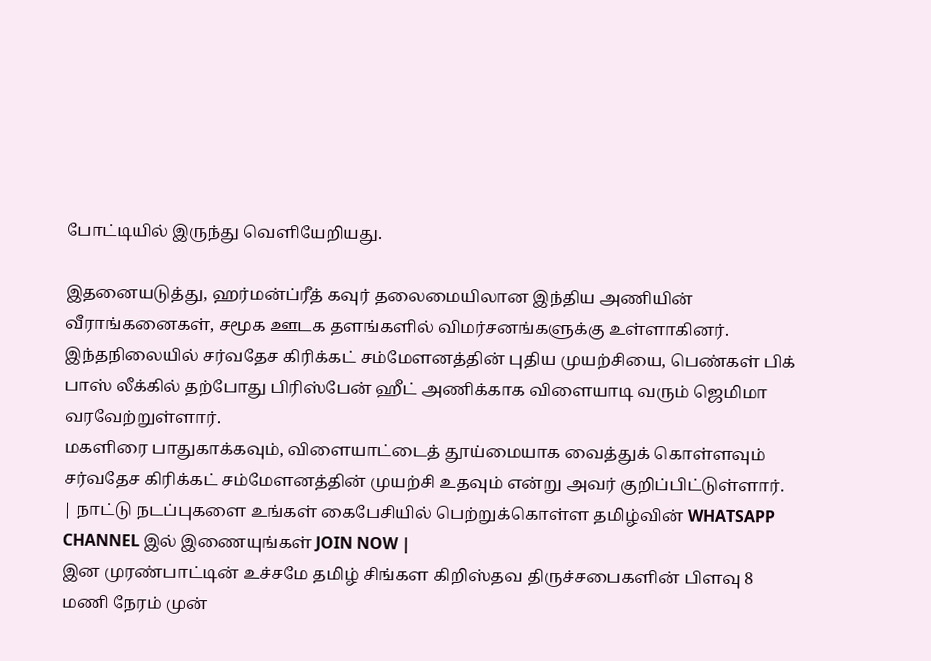போட்டியில் இருந்து வெளியேறியது.

இதனையடுத்து, ஹர்மன்ப்ரீத் கவுர் தலைமையிலான இந்திய அணியின் வீராங்கனைகள், சமூக ஊடக தளங்களில் விமர்சனங்களுக்கு உள்ளாகினர்.
இந்தநிலையில் சர்வதேச கிரிக்கட் சம்மேளனத்தின் புதிய முயற்சியை, பெண்கள் பிக் பாஸ் லீக்கில் தற்போது பிரிஸ்பேன் ஹீட் அணிக்காக விளையாடி வரும் ஜெமிமா வரவேற்றுள்ளார்.
மகளிரை பாதுகாக்கவும், விளையாட்டைத் தூய்மையாக வைத்துக் கொள்ளவும் சர்வதேச கிரிக்கட் சம்மேளனத்தின் முயற்சி உதவும் என்று அவர் குறிப்பிட்டுள்ளார்.
| நாட்டு நடப்புகளை உங்கள் கைபேசியில் பெற்றுக்கொள்ள தமிழ்வின் WHATSAPP CHANNEL இல் இணையுங்கள் JOIN NOW |
இன முரண்பாட்டின் உச்சமே தமிழ் சிங்கள கிறிஸ்தவ திருச்சபைகளின் பிளவு 8 மணி நேரம் முன்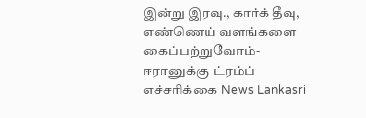இன்று இரவு., கார்க் தீவு, எண்ணெய் வளங்களை கைப்பற்றுவோம்- ஈரானுக்கு ட்ரம்ப் எச்சரிக்கை News Lankasri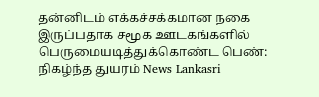தன்னிடம் எக்கச்சக்கமான நகை இருப்பதாக சமூக ஊடகங்களில் பெருமையடித்துக்கொண்ட பெண்: நிகழ்ந்த துயரம் News Lankasri